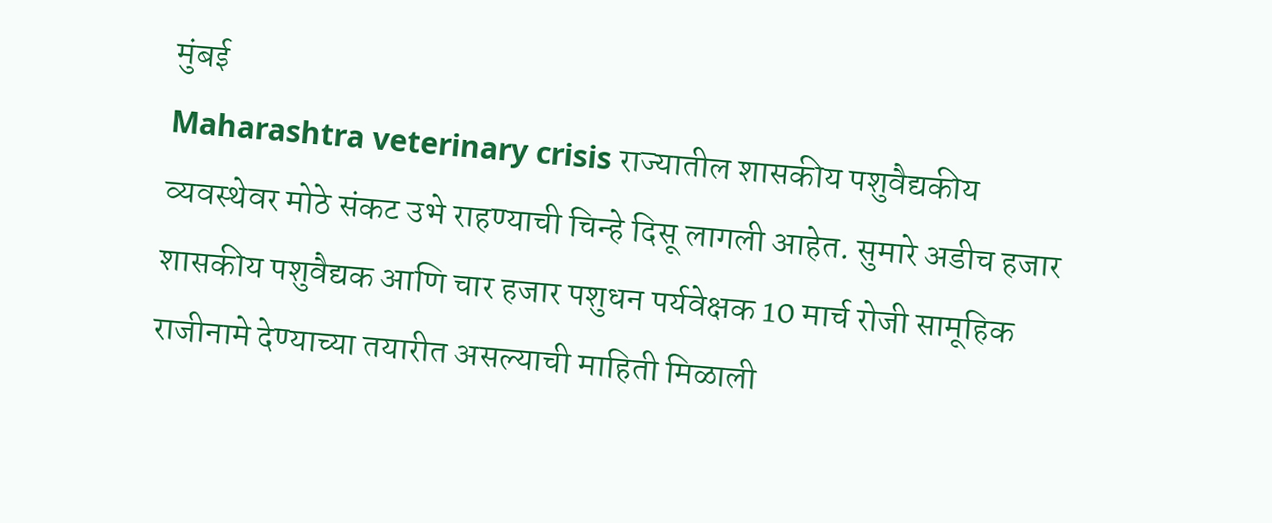मुंबई
Maharashtra veterinary crisis राज्यातील शासकीय पशुवैद्यकीय व्यवस्थेवर मोठे संकट उभे राहण्याची चिन्हे दिसू लागली आहेत. सुमारे अडीच हजार शासकीय पशुवैद्यक आणि चार हजार पशुधन पर्यवेक्षक 10 मार्च रोजी सामूहिक राजीनामे देण्याच्या तयारीत असल्याची माहिती मिळाली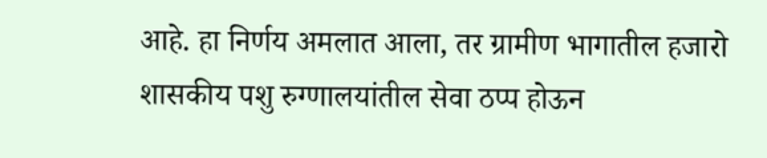आहे. हा निर्णय अमलात आला, तर ग्रामीण भागातील हजारो शासकीय पशु रुग्णालयांतील सेवा ठप्प होऊन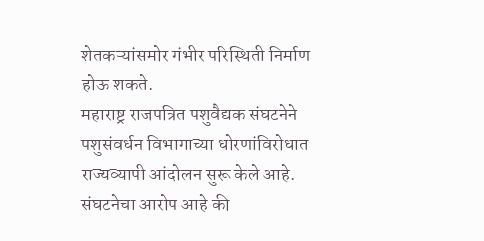शेतकऱ्यांसमोर गंभीर परिस्थिती निर्माण होऊ शकते.
महाराष्ट्र राजपत्रित पशुवैद्यक संघटनेने पशुसंवर्धन विभागाच्या धोरणांविरोधात राज्यव्यापी आंदोलन सुरू केले आहे. संघटनेचा आरोप आहे की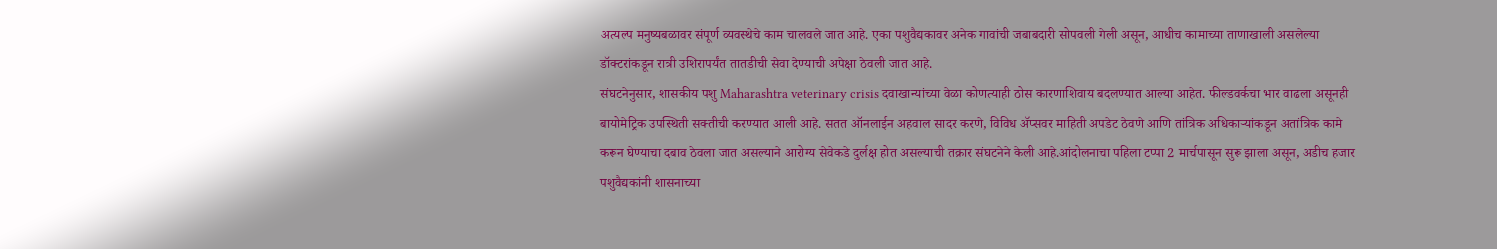अत्यल्प मनुष्यबळावर संपूर्ण व्यवस्थेचे काम चालवले जात आहे. एका पशुवैद्यकावर अनेक गावांची जबाबदारी सोपवली गेली असून, आधीच कामाच्या ताणाखाली असलेल्या डॉक्टरांकडून रात्री उशिरापर्यंत तातडीची सेवा देण्याची अपेक्षा ठेवली जात आहे.
संघटनेनुसार, शासकीय पशु Maharashtra veterinary crisis दवाखान्यांच्या वेळा कोणत्याही ठोस कारणाशिवाय बदलण्यात आल्या आहेत. फील्डवर्कचा भार वाढला असूनही बायोमेट्रिक उपस्थिती सक्तीची करण्यात आली आहे. सतत ऑनलाईन अहवाल सादर करणे, विविध ॲप्सवर माहिती अपडेट ठेवणे आणि तांत्रिक अधिकाऱ्यांकडून अतांत्रिक कामे करून घेण्याचा दबाव ठेवला जात असल्याने आरोग्य सेवेकडे दुर्लक्ष होत असल्याची तक्रार संघटनेने केली आहे.आंदोलनाचा पहिला टप्पा 2 मार्चपासून सुरू झाला असून, अडीच हजार पशुवैद्यकांनी शासनाच्या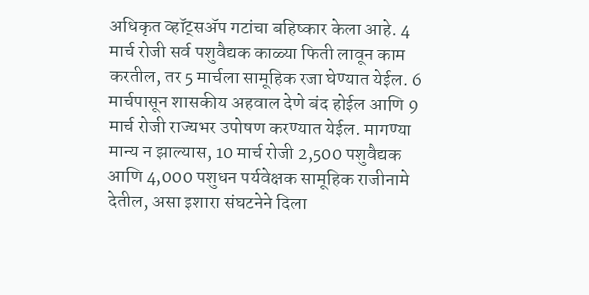अधिकृत व्हॉट्सॲप गटांचा बहिष्कार केला आहे. 4 मार्च रोजी सर्व पशुवैद्यक काळ्या फिती लावून काम करतील, तर 5 मार्चला सामूहिक रजा घेण्यात येईल. 6 मार्चपासून शासकीय अहवाल देणे बंद होईल आणि 9 मार्च रोजी राज्यभर उपोषण करण्यात येईल. मागण्या मान्य न झाल्यास, 10 मार्च रोजी 2,500 पशुवैद्यक आणि 4,000 पशुधन पर्यवेक्षक सामूहिक राजीनामे देतील, असा इशारा संघटनेने दिला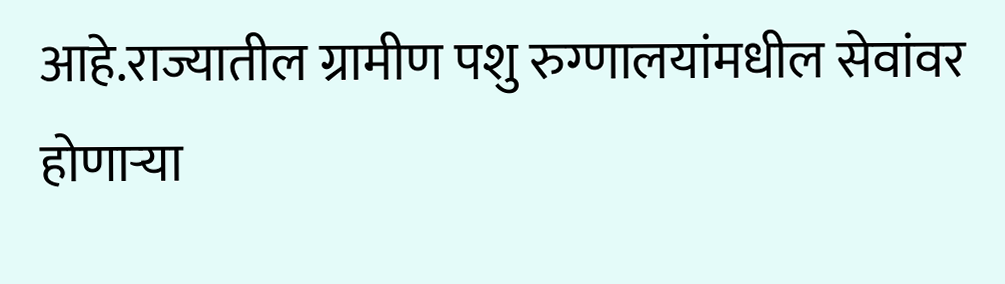आहे.राज्यातील ग्रामीण पशु रुग्णालयांमधील सेवांवर होणाऱ्या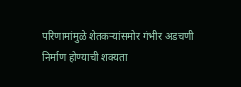परिणामांमुळे शेतकऱ्यांसमोर गंभीर अडचणी निर्माण होण्याची शक्यता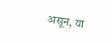असून, या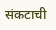संकटाची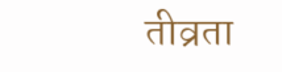तीव्रता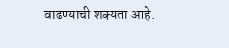वाढण्याची शक्यता आहे.